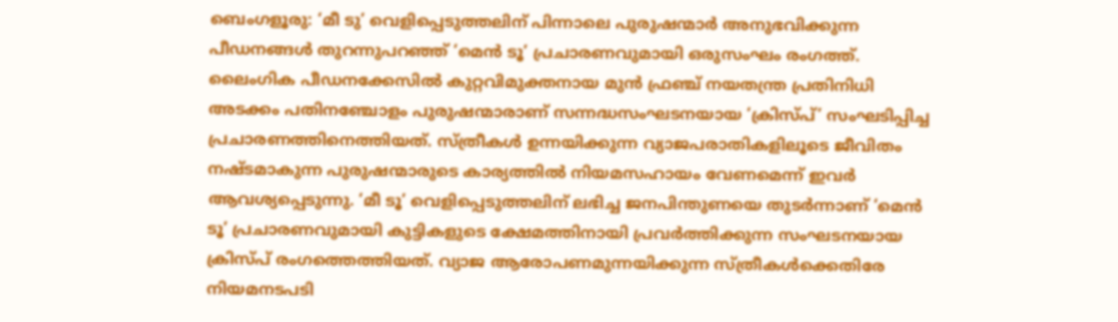ബെംഗളൂരു: ‘മീ ടു’ വെളിപ്പെടുത്തലിന് പിന്നാലെ പുരുഷന്മാർ അനുഭവിക്കുന്ന പീഡനങ്ങൾ തുറന്നുപറഞ്ഞ് ‘മെൻ ടൂ’ പ്രചാരണവുമായി ഒരുസംഘം രംഗത്ത്. ലൈംഗിക പീഡനക്കേസിൽ കുറ്റവിമുക്തനായ മുൻ ഫ്രഞ്ച് നയതന്ത്ര പ്രതിനിധി അടക്കം പതിനഞ്ചോളം പുരുഷന്മാരാണ് സന്നദ്ധസംഘടനയായ ‘ക്രിസ്പ്’ സംഘടിപ്പിച്ച പ്രചാരണത്തിനെത്തിയത്. സ്ത്രീകൾ ഉന്നയിക്കുന്ന വ്യാജപരാതികളിലൂടെ ജീവിതം നഷ്ടമാകുന്ന പുരുഷന്മാരുടെ കാര്യത്തിൽ നിയമസഹായം വേണമെന്ന് ഇവർ ആവശ്യപ്പെടുന്നു. ‘മീ ടൂ’ വെളിപ്പെടുത്തലിന് ലഭിച്ച ജനപിന്തുണയെ തുടർന്നാണ് ‘മെൻ ടൂ’ പ്രചാരണവുമായി കുട്ടികളുടെ ക്ഷേമത്തിനായി പ്രവർത്തിക്കുന്ന സംഘടനയായ ക്രിസ്പ് രംഗത്തെത്തിയത്. വ്യാജ ആരോപണമുന്നയിക്കുന്ന സ്ത്രീകൾക്കെതിരേ നിയമനടപടി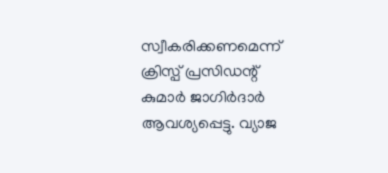സ്വീകരിക്കണമെന്ന് ക്രിസ്പ് പ്രസിഡന്റ് കുമാർ ജാഗിർദാർ ആവശ്യപ്പെട്ടു. വ്യാജ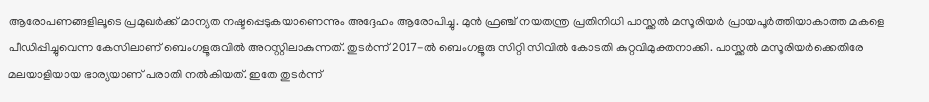ആരോപണങ്ങളിലൂടെ പ്രമുഖർക്ക് മാന്യത നഷ്ടപ്പെടുകയാണെന്നും അദ്ദേഹം ആരോപിച്ചു. മുൻ ഫ്രഞ്ച് നയതന്ത്ര പ്രതിനിധി പാസ്ക്കൽ മസൂരിയർ പ്രായപൂർത്തിയാകാത്ത മകളെ പീഡിപ്പിച്ചുവെന്ന കേസിലാണ് ബെംഗളൂരുവിൽ അറസ്റ്റിലാകുന്നത്. തുടർന്ന് 2017-ൽ ബെംഗളൂരു സിറ്റി സിവിൽ കോടതി കുറ്റവിമുക്തനാക്കി. പാസ്ക്കൽ മസൂരിയർക്കെതിരേ മലയാളിയായ ഭാര്യയാണ് പരാതി നൽകിയത്. ഇതേ തുടർന്ന്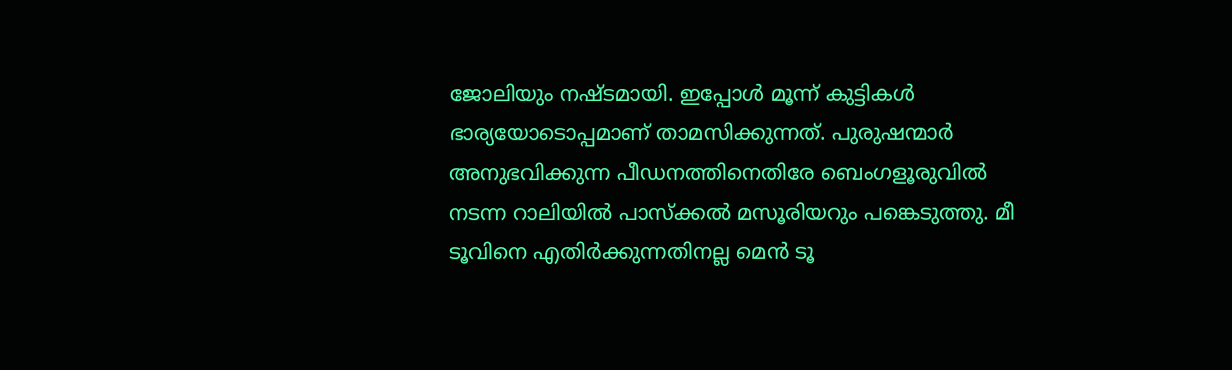ജോലിയും നഷ്ടമായി. ഇപ്പോൾ മൂന്ന് കുട്ടികൾ ഭാര്യയോടൊപ്പമാണ് താമസിക്കുന്നത്. പുരുഷന്മാർ അനുഭവിക്കുന്ന പീഡനത്തിനെതിരേ ബെംഗളൂരുവിൽ നടന്ന റാലിയിൽ പാസ്ക്കൽ മസൂരിയറും പങ്കെടുത്തു. മീ ടൂവിനെ എതിർക്കുന്നതിനല്ല മെൻ ടൂ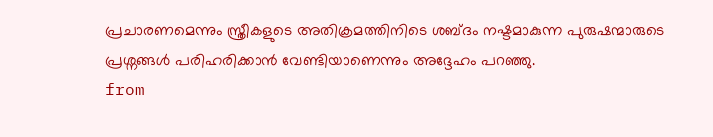പ്രചാരണമെന്നും സ്ത്രീകളുടെ അതിക്രമത്തിനിടെ ശബ്ദം നഷ്ടമാകുന്ന പുരുഷന്മാരുടെ പ്രശ്നങ്ങൾ പരിഹരിക്കാൻ വേണ്ടിയാണെന്നും അദ്ദേഹം പറഞ്ഞു.
from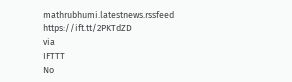mathrubhumi.latestnews.rssfeed https://ift.tt/2PKTdZD
via
IFTTT
No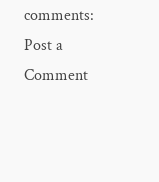comments:
Post a Comment